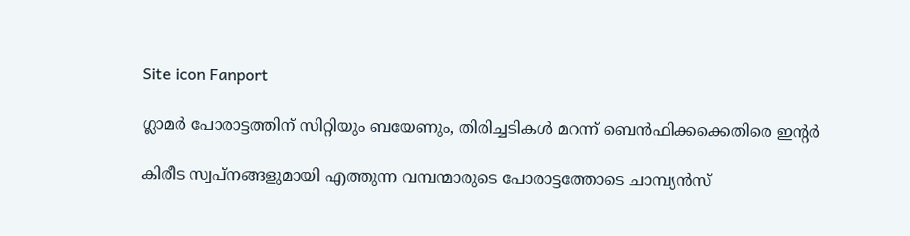Site icon Fanport

ഗ്ലാമർ പോരാട്ടത്തിന് സിറ്റിയും ബയേണും, തിരിച്ചടികൾ മറന്ന് ബെൻഫിക്കക്കെതിരെ ഇന്റർ

കിരീട സ്വപ്നങ്ങളുമായി എത്തുന്ന വമ്പന്മാരുടെ പോരാട്ടത്തോടെ ചാമ്പ്യൻസ്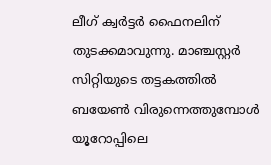ലീഗ് ക്വർട്ടർ ഫൈനലിന് തുടക്കമാവുന്നു. മാഞ്ചസ്റ്റർ സിറ്റിയുടെ തട്ടകത്തിൽ ബയേൺ വിരുന്നെത്തുമ്പോൾ യൂറോപ്പിലെ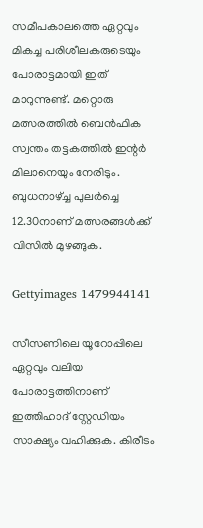സമീപകാലത്തെ ഏറ്റവും മികച്ച പരിശീലകരുടെയും പോരാട്ടമായി ഇത് മാറുന്നുണ്ട്. മറ്റൊരു മത്സരത്തിൽ ബെൻഫിക സ്വന്തം തട്ടകത്തിൽ ഇന്റർ മിലാനെയും നേരിടും. ബുധനാഴ്‌ച്ച പുലർച്ചെ 12.30നാണ് മത്സരങ്ങൾക്ക് വിസിൽ മുഴങ്ങുക.

Gettyimages 1479944141

സീസണിലെ യൂറോപ്പിലെ ഏറ്റവും വലിയ പോരാട്ടത്തിനാണ് ഇത്തിഹാദ് സ്റ്റേഡിയം സാക്ഷ്യം വഹിക്കുക. കിരീടം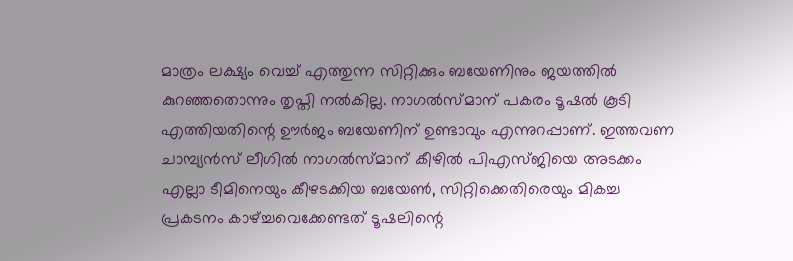മാത്രം ലക്ഷ്യം വെച്ച് എത്തുന്ന സിറ്റിക്കും ബയേണിനും ജയത്തിൽ കുറഞ്ഞതൊന്നും തൃപ്തി നൽകില്ല. നാഗൽസ്മാന് പകരം ടൂഷൽ കൂടി എത്തിയതിന്റെ ഊർജം ബയേണിന് ഉണ്ടാവും എന്നുറപ്പാണ്. ഇത്തവണ ചാമ്പ്യൻസ് ലീഗിൽ നാഗൽസ്മാന് കീഴിൽ പിഎസ്ജിയെ അടക്കം എല്ലാ ടീമിനെയും കീഴടക്കിയ ബയേൺ, സിറ്റിക്കെതിരെയും മികച്ച പ്രകടനം കാഴ്ച്ചവെക്കേണ്ടത് ടൂഷലിന്റെ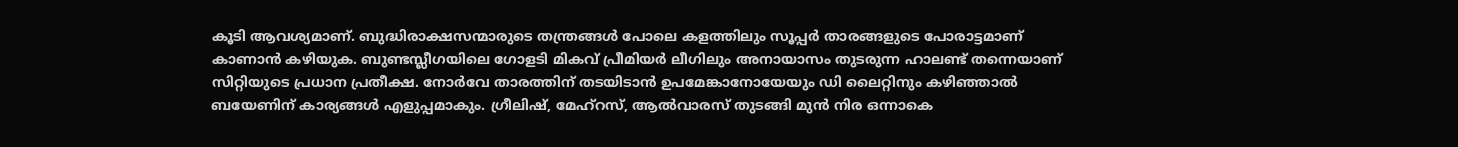കൂടി ആവശ്യമാണ്. ബുദ്ധിരാക്ഷസന്മാരുടെ തന്ത്രങ്ങൾ പോലെ കളത്തിലും സൂപ്പർ താരങ്ങളുടെ പോരാട്ടമാണ് കാണാൻ കഴിയുക. ബുണ്ടസ്ലീഗയിലെ ഗോളടി മികവ് പ്രീമിയർ ലീഗിലും അനായാസം തുടരുന്ന ഹാലണ്ട് തന്നെയാണ് സിറ്റിയുടെ പ്രധാന പ്രതീക്ഷ. നോർവേ താരത്തിന് തടയിടാൻ ഉപമേങ്കാനോയേയും ഡി ലൈറ്റിനും കഴിഞ്ഞാൽ ബയേണിന് കാര്യങ്ങൾ എളുപ്പമാകും. ഗ്രീലിഷ്, മേഹ്റസ്, ആൽവാരസ് തുടങ്ങി മുൻ നിര ഒന്നാകെ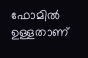ഫോമിൽ ഉള്ളതാണ്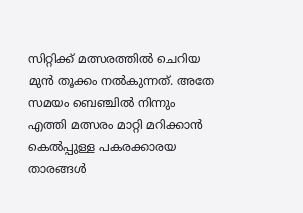സിറ്റിക്ക് മത്സരത്തിൽ ചെറിയ മുൻ തൂക്കം നൽകുന്നത്. അതേ സമയം ബെഞ്ചിൽ നിന്നും എത്തി മത്സരം മാറ്റി മറിക്കാൻ കെൽപ്പുള്ള പകരക്കാരയ താരങ്ങൾ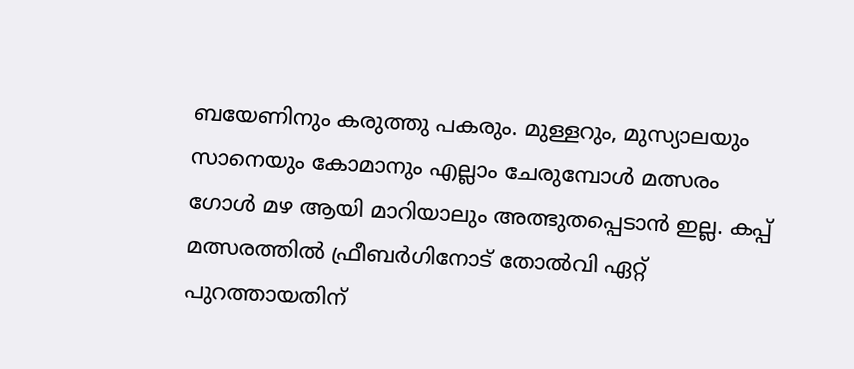ബയേണിനും കരുത്തു പകരും. മുള്ളറും, മുസ്യാലയും സാനെയും കോമാനും എല്ലാം ചേരുമ്പോൾ മത്സരം ഗോൾ മഴ ആയി മാറിയാലും അത്ഭുതപ്പെടാൻ ഇല്ല. കപ്പ് മത്സരത്തിൽ ഫ്രീബർഗിനോട് തോൽവി ഏറ്റ് പുറത്തായതിന്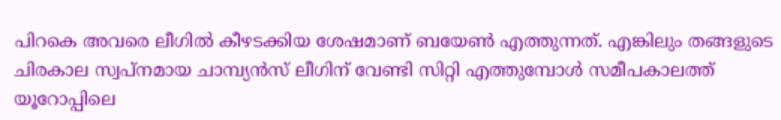പിറകെ അവരെ ലീഗിൽ കീഴടക്കിയ ശേഷമാണ് ബയേൺ എത്തുന്നത്. എങ്കിലും തങ്ങളുടെ ചിരകാല സ്വപ്നമായ ചാമ്പ്യൻസ് ലീഗിന് വേണ്ടി സിറ്റി എത്തുമ്പോൾ സമീപകാലത്ത് യൂറോപ്പിലെ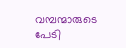വമ്പന്മാരുടെ പേടി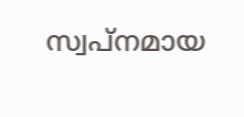സ്വപ്നമായ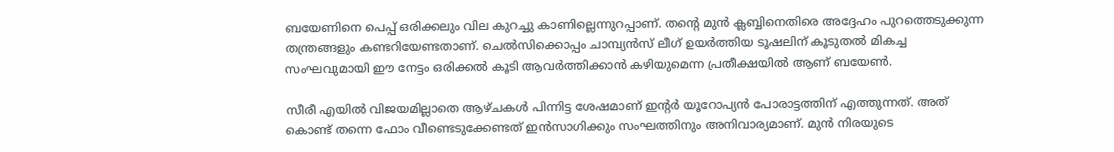ബയേണിനെ പെപ്പ് ഒരിക്കലും വില കുറച്ചു കാണില്ലെന്നുറപ്പാണ്. തന്റെ മുൻ ക്ലബ്ബിനെതിരെ അദ്ദേഹം പുറത്തെടുക്കുന്ന തന്ത്രങ്ങളും കണ്ടറിയേണ്ടതാണ്. ചെൽസിക്കൊപ്പം ചാമ്പ്യൻസ് ലീഗ് ഉയർത്തിയ ടൂഷലിന് കൂടുതൽ മികച്ച സംഘവുമായി ഈ നേട്ടം ഒരിക്കൽ കൂടി ആവർത്തിക്കാൻ കഴിയുമെന്ന പ്രതീക്ഷയിൽ ആണ് ബയേൺ.

സീരീ എയിൽ വിജയമില്ലാതെ ആഴ്ചകൾ പിന്നിട്ട ശേഷമാണ് ഇന്റർ യൂറോപ്യൻ പോരാട്ടത്തിന് എത്തുന്നത്. അത് കൊണ്ട് തന്നെ ഫോം വീണ്ടെടുക്കേണ്ടത് ഇൻസാഗിക്കും സംഘത്തിനും അനിവാര്യമാണ്. മുൻ നിരയുടെ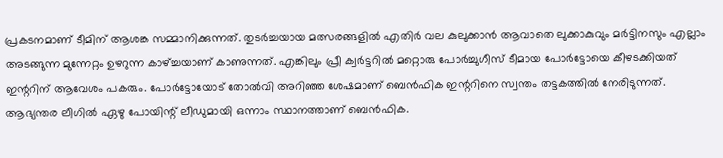പ്രകടനമാണ് ടീമിന് ആശങ്ക സമ്മാനിക്കുന്നത്. തുടർച്ചയായ മത്സരങ്ങളിൽ എതിർ വല കുലുക്കാൻ ആവാതെ ലുക്കാകുവും മർട്ടിനസും എല്ലാം അടങ്ങുന്ന മുന്നേറ്റം ഉഴറുന്ന കാഴ്ച്ചയാണ് കാണുന്നത്. എങ്കിലും പ്രീ ക്വർട്ടറിൽ മറ്റൊരു പോർച്ചുഗീസ് ടീമായ പോർട്ടോയെ കീഴടക്കിയത് ഇന്ററിന് ആവേശം പകരും. പോർട്ടോയോട് തോൽവി അറിഞ്ഞ ശേഷമാണ് ബെൻഫിക ഇന്ററിനെ സ്വന്തം തട്ടകത്തിൽ നേരിടുന്നത്. ആഭ്യന്തര ലീഗിൽ ഏഴു പോയിന്റ് ലീഡുമായി ഒന്നാം സ്ഥാനത്താണ് ബെൻഫിക.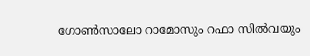ഗോൺസാലോ റാമോസും റഫാ സിൽവയും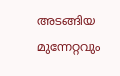അടങ്ങിയ മുന്നേറ്റവും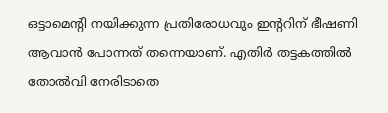ഒട്ടാമെന്റി നയിക്കുന്ന പ്രതിരോധവും ഇന്ററിന് ഭീഷണി ആവാൻ പോന്നത് തന്നെയാണ്. എതിർ തട്ടകത്തിൽ തോൽവി നേരിടാതെ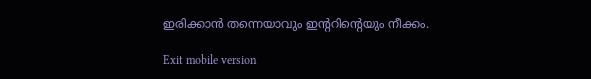ഇരിക്കാൻ തന്നെയാവും ഇന്ററിന്റെയും നീക്കം.

Exit mobile version